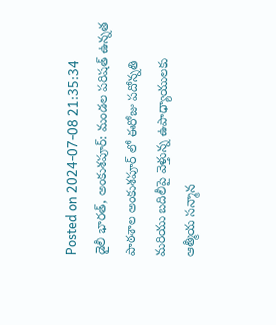Posted on 2024-07-08 21:35:34
డైలీ భారత్, అంకుశపూర్: మండల పరిషత్ ఉన్నత పాఠశాల అంకుశపూర్ లో ఈరోజు పదోన్నతి మరియు బదిలీపై వెళ్తున్న ఉపాధ్యాయులకు ఆత్మీయ సన్మాన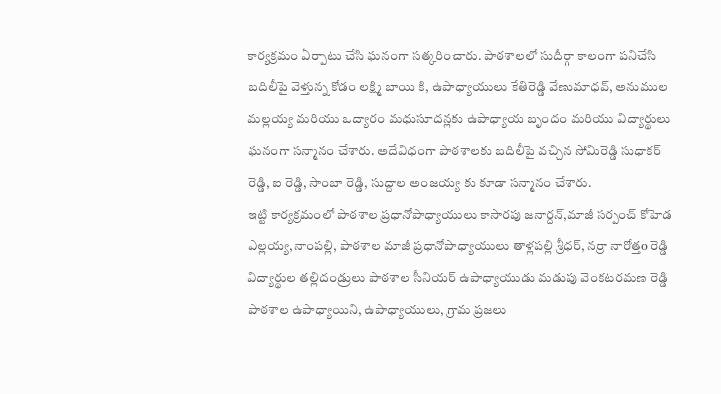కార్యక్రమం ఏర్పాటు చేసి ఘనంగా సత్కరించారు. పాఠశాలలో సుదీర్గా కాలంగా పనిచేసి బదిలీపై వెళ్తున్న కోడం లక్ష్మి బాయి కి, ఉపాధ్యాయులు కేతిరెడ్డి వేణుమాధవ్, అనుముల మల్లయ్య మరియు ఒద్యారం మధుసూదన్లకు ఉపాధ్యాయ బృందం మరియు విద్యార్థులు ఘనంగా సన్మానం చేశారు. అదేవిధంగా పాఠశాలకు బదిలీపై వచ్చిన సోమిరెడ్డి సుధాకర్ రెడ్డి, ఐ రెడ్డి, సాంబా రెడ్డి, సుద్దాల అంజయ్య కు కూడా సన్మానం చేశారు.
ఇట్టి కార్యక్రమంలో పాఠశాల ప్రధానోపాధ్యాయులు కాసారపు జనార్దన్,మాజీ సర్పంచ్ కోహెడ ఎల్లయ్య,నాంపల్లి, పాఠశాల మాజీ ప్రధానోపాధ్యాయులు తాళ్లపల్లి శ్రీధర్, నర్రా నారోత్తo రెడ్డి విద్యార్థుల తల్లిదండ్రులు పాఠశాల సీనియర్ ఉపాధ్యాయుడు మడుపు వెంకటరమణ రెడ్డి పాఠశాల ఉపాధ్యాయిని, ఉపాధ్యాయులు, గ్రామ ప్రజలు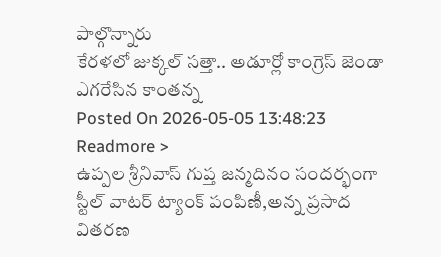పాల్గొన్నారు
కేరళలో జుక్కల్ సత్తా.. అడూర్లో కాంగ్రెస్ జెండా ఎగరేసిన కాంతన్న
Posted On 2026-05-05 13:48:23
Readmore >
ఉప్పల శ్రీనివాస్ గుప్త జన్మదినం సందర్భంగా స్టీల్ వాటర్ ట్యాంక్ పంపిణీ,అన్న ప్రసాద వితరణ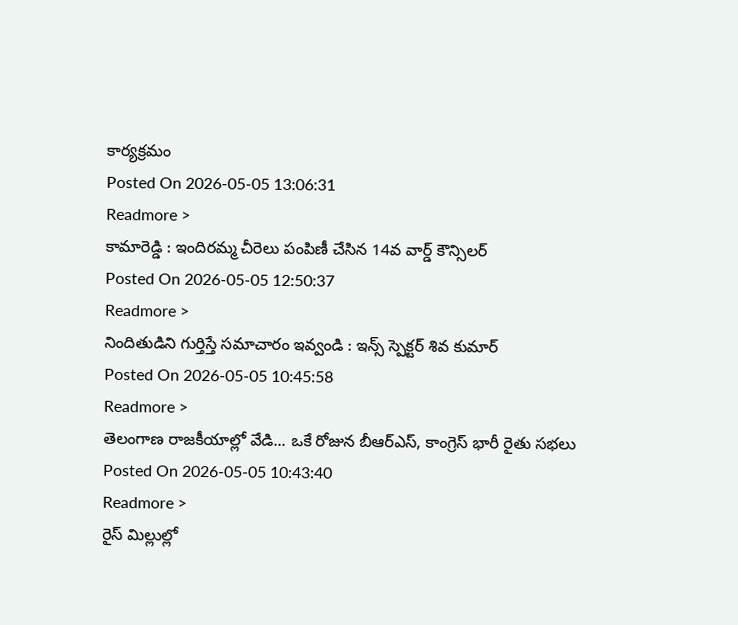కార్యక్రమం
Posted On 2026-05-05 13:06:31
Readmore >
కామారెడ్డి : ఇందిరమ్మ చీరెలు పంపిణీ చేసిన 14వ వార్డ్ కౌన్సిలర్
Posted On 2026-05-05 12:50:37
Readmore >
నిందితుడిని గుర్తిస్తే సమాచారం ఇవ్వండి : ఇన్స్ స్పెక్టర్ శివ కుమార్
Posted On 2026-05-05 10:45:58
Readmore >
తెలంగాణ రాజకీయాల్లో వేడి... ఒకే రోజున బీఆర్ఎస్, కాంగ్రెస్ భారీ రైతు సభలు
Posted On 2026-05-05 10:43:40
Readmore >
రైస్ మిల్లుల్లో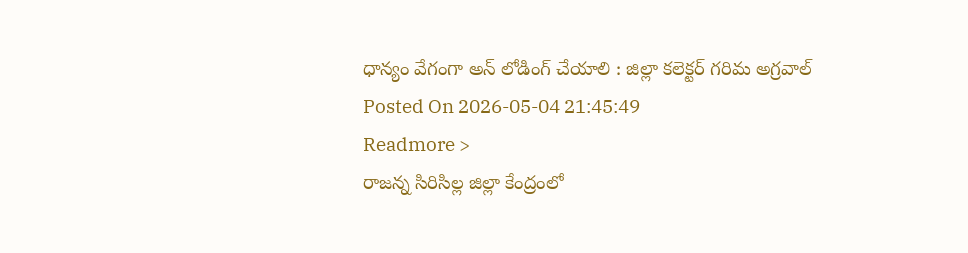ధాన్యం వేగంగా అన్ లోడింగ్ చేయాలి : జిల్లా కలెక్టర్ గరిమ అగ్రవాల్
Posted On 2026-05-04 21:45:49
Readmore >
రాజన్న సిరిసిల్ల జిల్లా కేంద్రంలో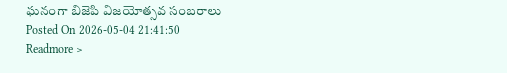ఘనంగా బిజెపి విజయోత్సవ సంబరాలు
Posted On 2026-05-04 21:41:50
Readmore >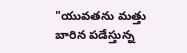"యువతను మత్తు బారిన పడేస్తున్న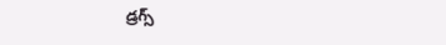డ్రగ్స్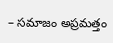– సమాజం అప్రమత్తం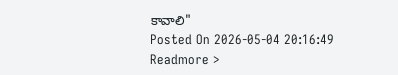కావాలి"
Posted On 2026-05-04 20:16:49
Readmore >